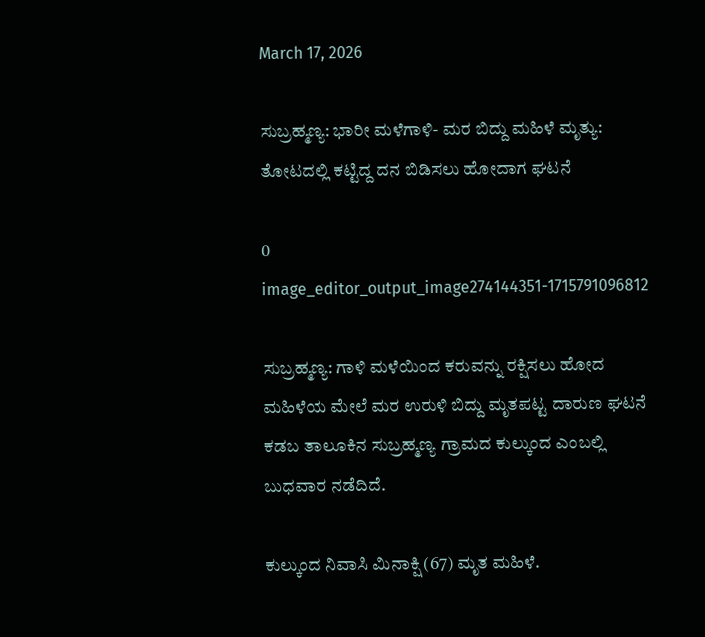March 17, 2026

ಸುಬ್ರಹ್ಮಣ್ಯ: ಭಾರೀ ಮಳೆಗಾಳಿ- ಮರ ಬಿದ್ದು ಮಹಿಳೆ ಮೃತ್ಯು: ತೋಟದಲ್ಲಿ ಕಟ್ಟಿದ್ದ ದನ ಬಿಡಿಸಲು ಹೋದಾಗ ಘಟನೆ

0
image_editor_output_image274144351-1715791096812

ಸುಬ್ರಹ್ಮಣ್ಯ: ಗಾಳಿ ಮಳೆಯಿಂದ ಕರುವನ್ನು ರಕ್ಷಿಸಲು ಹೋದ ಮಹಿಳೆಯ ಮೇಲೆ ಮರ ಉರುಳಿ ಬಿದ್ದು ಮೃತಪಟ್ಟ ದಾರುಣ ಘಟನೆ ಕಡಬ ತಾಲೂಕಿನ ಸುಬ್ರಹ್ಮಣ್ಯ ಗ್ರಾಮದ ಕುಲ್ಕುಂದ ಎಂಬಲ್ಲಿ ಬುಧವಾರ ನಡೆದಿದೆ.

ಕುಲ್ಕುಂದ ನಿವಾಸಿ ಮಿನಾಕ್ಷಿ (67) ಮೃತ ಮಹಿಳೆ.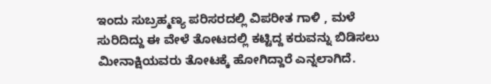ಇಂದು ಸುಬ್ರಹ್ಮಣ್ಯ ಪರಿಸರದಲ್ಲಿ ವಿಪರೀತ ಗಾಳಿ , ಮಳೆ ಸುರಿದಿದ್ದು ಈ ವೇಳೆ ತೋಟದಲ್ಲಿ ಕಟ್ಟಿದ್ದ ಕರುವನ್ನು ಬಿಡಿಸಲು ಮೀನಾಕ್ಷಿಯವರು ತೋಟಕ್ಕೆ ಹೋಗಿದ್ದಾರೆ ಎನ್ನಲಾಗಿದೆ.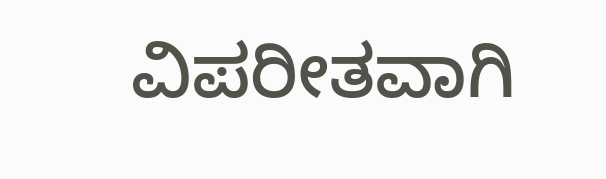ವಿಪರೀತವಾಗಿ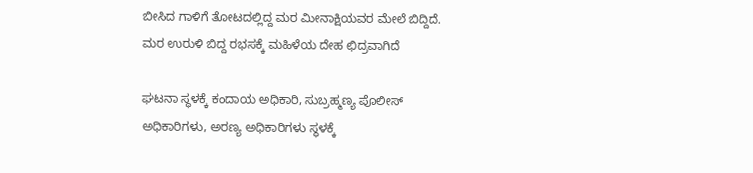ಬೀಸಿದ ಗಾಳಿಗೆ ತೋಟದಲ್ಲಿದ್ದ ಮರ ಮೀನಾಕ್ಷಿಯವರ ಮೇಲೆ ಬಿದ್ದಿದೆ. ಮರ ಉರುಳಿ ಬಿದ್ದ ರಭಸಕ್ಕೆ ಮಹಿಳೆಯ ದೇಹ ಛಿದ್ರವಾಗಿದೆ

ಘಟನಾ ಸ್ಥಳಕ್ಕೆ ಕಂದಾಯ ಅಧಿಕಾರಿ, ಸುಬ್ರಹ್ಮಣ್ಯ ಪೊಲೀಸ್ ಅಧಿಕಾರಿಗಳು, ಅರಣ್ಯ ಅಧಿಕಾರಿಗಳು ಸ್ಥಳಕ್ಕೆ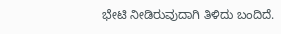ಭೇಟಿ ನೀಡಿರುವುದಾಗಿ ತಿಳಿದು ಬಂದಿದೆ.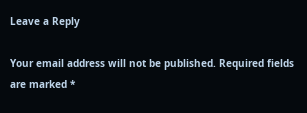Leave a Reply

Your email address will not be published. Required fields are marked *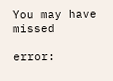You may have missed

error: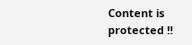Content is protected !!